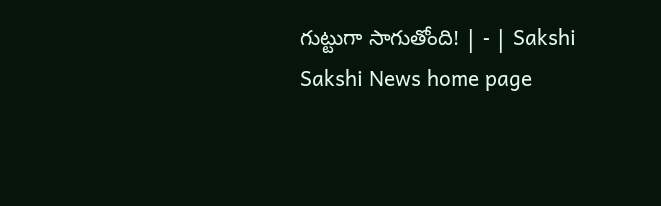గుట్టుగా సాగుతోంది! | - | Sakshi
Sakshi News home page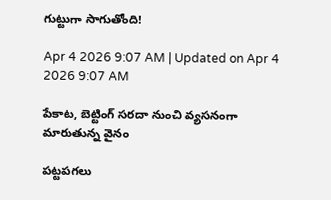గుట్టుగా సాగుతోంది!

Apr 4 2026 9:07 AM | Updated on Apr 4 2026 9:07 AM

పేకాట, బెట్టింగ్‌ సరదా నుంచి వ్యసనంగా మారుతున్న వైనం

పట్టపగలు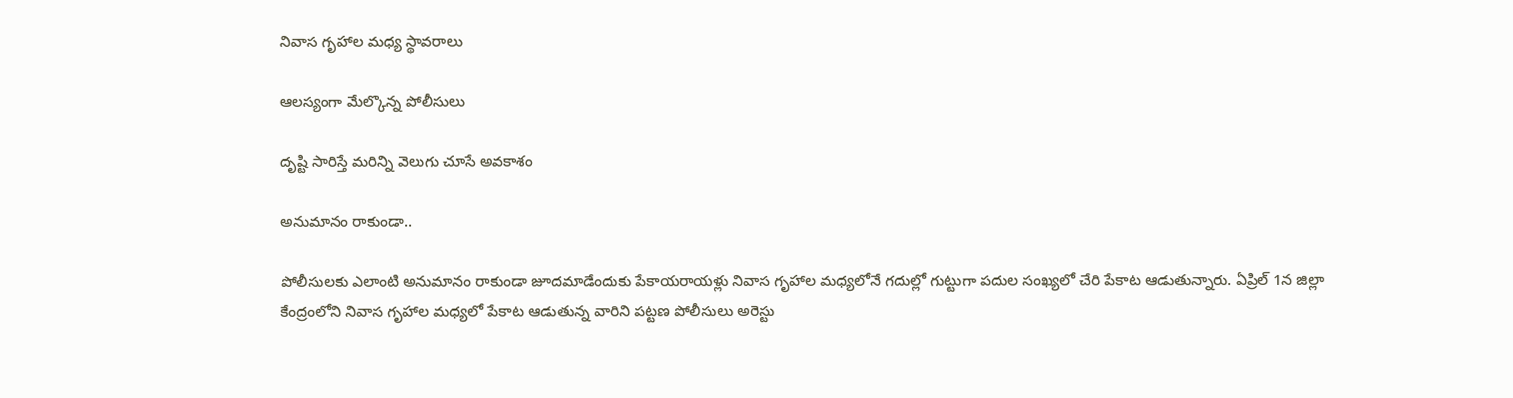నివాస గృహాల మధ్య స్థావరాలు

ఆలస్యంగా మేల్కొన్న పోలీసులు

దృష్టి సారిస్తే మరిన్ని వెలుగు చూసే అవకాశం

అనుమానం రాకుండా..

పోలీసులకు ఎలాంటి అనుమానం రాకుండా జూదమాడేందుకు పేకాయరాయళ్లు నివాస గృహాల మధ్యలోనే గదుల్లో గుట్టుగా పదుల సంఖ్యలో చేరి పేకాట ఆడుతున్నారు. ఏప్రిల్‌ 1న జిల్లా కేంద్రంలోని నివాస గృహాల మధ్యలో పేకాట ఆడుతున్న వారిని పట్టణ పోలీసులు అరెస్టు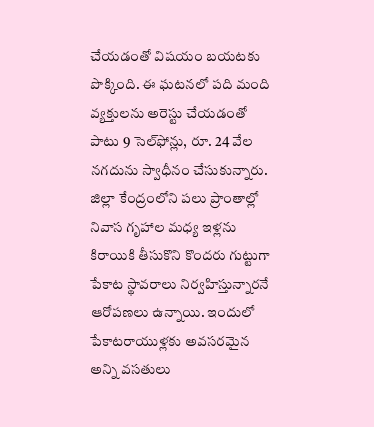చేయడంతో విషయం బయటకు పొక్కింది. ఈ ఘటనలో పది మంది వ్యక్తులను అరెస్టు చేయడంతో పాటు 9 సెల్‌ఫోన్లు, రూ. 24 వేల నగదును స్వాధీనం చేసుకున్నారు. జిల్లా కేంద్రంలోని పలు ప్రాంతాల్లో నివాస గృహాల మధ్య ఇళ్లను కిరాయికి తీసుకొని కొందరు గుట్టుగా పేకాట స్థావరాలు నిర్వహిస్తున్నారనే ఆరోపణలు ఉన్నాయి. ఇందులో పేకాటరాయుళ్లకు అవసరమైన అన్ని వసతులు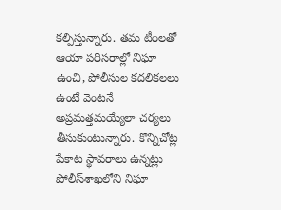కల్పిస్తున్నారు. తమ టీంలతో ఆయా పరిసరాల్లో నిఘా ఉంచి, పోలీసుల కదలికలలు ఉంటే వెంటనే అప్రమత్తమయ్యేలా చర్యలు తీసుకుంటున్నారు. కొన్నిచోట్ల పేకాట స్థావరాలు ఉన్నట్లు పోలీస్‌శాఖలోని నిఘా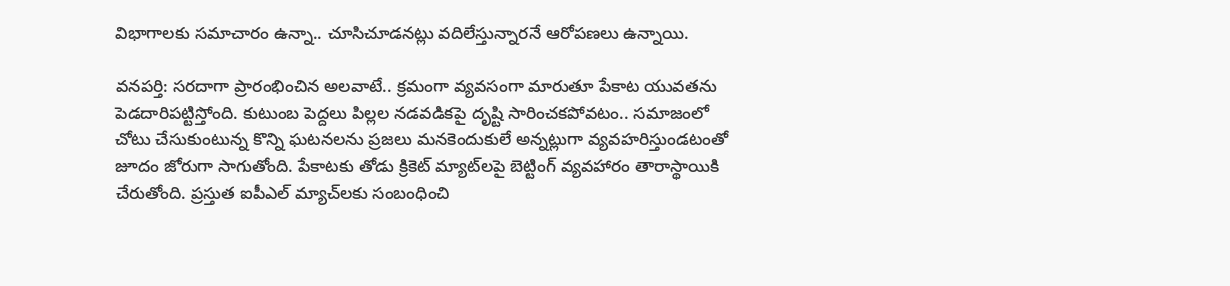విభాగాలకు సమాచారం ఉన్నా.. చూసిచూడనట్లు వదిలేస్తున్నారనే ఆరోపణలు ఉన్నాయి.

వనపర్తి: సరదాగా ప్రారంభించిన అలవాటే.. క్రమంగా వ్యవసంగా మారుతూ పేకాట యువతను పెడదారిపట్టిస్తోంది. కుటుంబ పెద్దలు పిల్లల నడవడికపై దృష్టి సారించకపోవటం.. సమాజంలో చోటు చేసుకుంటున్న కొన్ని ఘటనలను ప్రజలు మనకెందుకులే అన్నట్లుగా వ్యవహరిస్తుండటంతో జూదం జోరుగా సాగుతోంది. పేకాటకు తోడు క్రికెట్‌ మ్యాట్‌లపై బెట్టింగ్‌ వ్యవహారం తారాస్థాయికి చేరుతోంది. ప్రస్తుత ఐపీఎల్‌ మ్యాచ్‌లకు సంబంధించి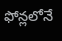ఫోన్లలోనే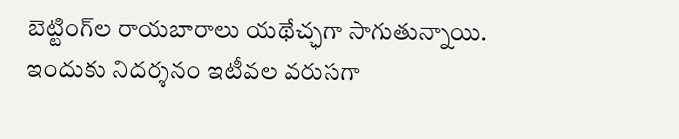బెట్టింగ్‌ల రాయబారాలు యథేచ్ఛగా సాగుతున్నాయి. ఇందుకు నిదర్శనం ఇటీవల వరుసగా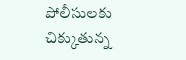పోలీసులకు చిక్కుతున్న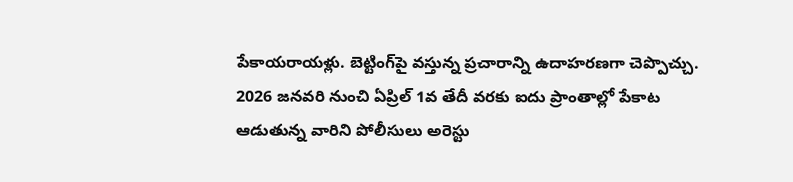పేకాయరాయళ్లు. బెట్టింగ్‌పై వస్తున్న ప్రచారాన్ని ఉదాహరణగా చెప్పొచ్చు. 2026 జనవరి నుంచి ఏప్రిల్‌ 1వ తేదీ వరకు ఐదు ప్రాంతాల్లో పేకాట ఆడుతున్న వారిని పోలీసులు అరెస్టు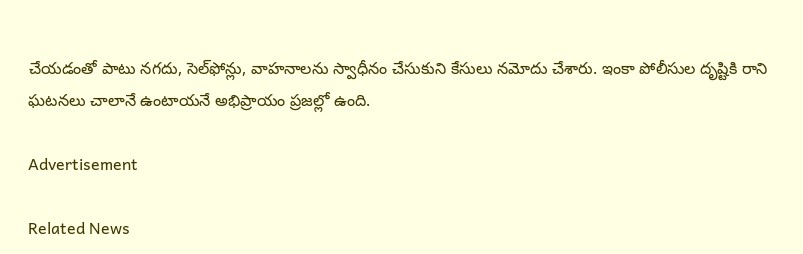చేయడంతో పాటు నగదు, సెల్‌ఫోన్లు, వాహనాలను స్వాధీనం చేసుకుని కేసులు నమోదు చేశారు. ఇంకా పోలీసుల దృష్టికి రాని ఘటనలు చాలానే ఉంటాయనే అభిప్రాయం ప్రజల్లో ఉంది.

Advertisement

Related News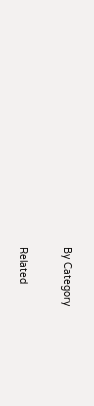By Category

Related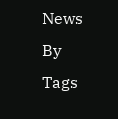News By Tags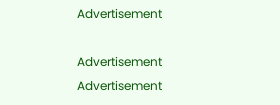Advertisement

Advertisement
Advertisement